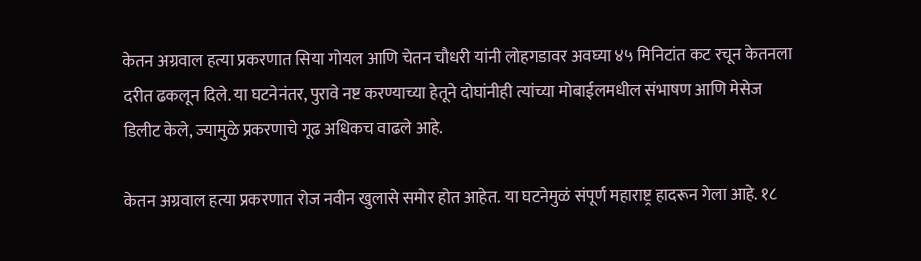केतन अग्रवाल हत्या प्रकरणात सिया गोयल आणि चेतन चौधरी यांनी लोहगडावर अवघ्या ४५ मिनिटांत कट रचून केतनला दरीत ढकलून दिले. या घटनेनंतर, पुरावे नष्ट करण्याच्या हेतूने दोघांनीही त्यांच्या मोबाईलमधील संभाषण आणि मेसेज डिलीट केले, ज्यामुळे प्रकरणाचे गूढ अधिकच वाढले आहे.

केतन अग्रवाल हत्या प्रकरणात रोज नवीन खुलासे समोर होत आहेत. या घटनेमुळं संपूर्ण महाराष्ट्र हादरून गेला आहे. १८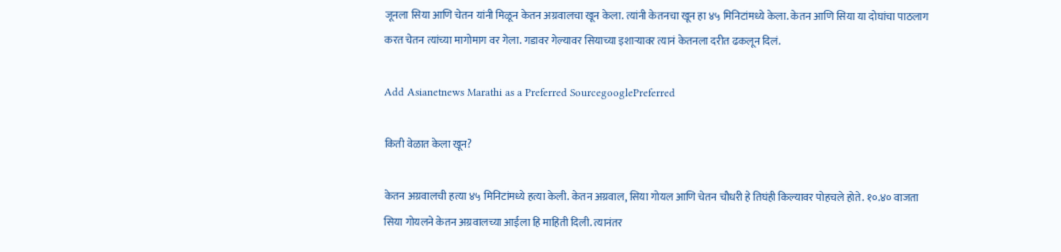जूनला सिया आणि चेतन यांनी मिळून केतन अग्रवालचा खून केला. त्यांनी केतनचा खून हा ४५ मिनिटांमध्ये केला. केतन आणि सिया या दोघांचा पाठलाग करत चेतन त्यांच्या मागोमाग वर गेला. गडावर गेल्यावर सियाच्या इशाऱ्यावर त्यानं केतनला दरीत ढकलून दिलं.

Add Asianetnews Marathi as a Preferred SourcegooglePreferred

किती वेळात केला खून?

केतन अग्रवालची हत्या ४५ मिनिटांमध्ये हत्या केली. केतन अग्रवाल, सिया गोयल आणि चेतन चौधरी हे तिघंही किल्यावर पोहचले होते. १०.४० वाजता सिया गोयलने केतन अग्रवालच्या आईला हि माहिती दिली. त्यानंतर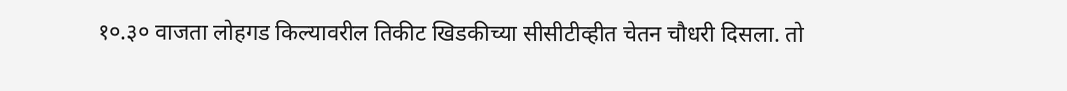१०.३० वाजता लोहगड किल्यावरील तिकीट खिडकीच्या सीसीटीव्हीत चेतन चौधरी दिसला. तो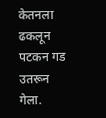केतनला ढकलून पटकन गड उतरून गेला.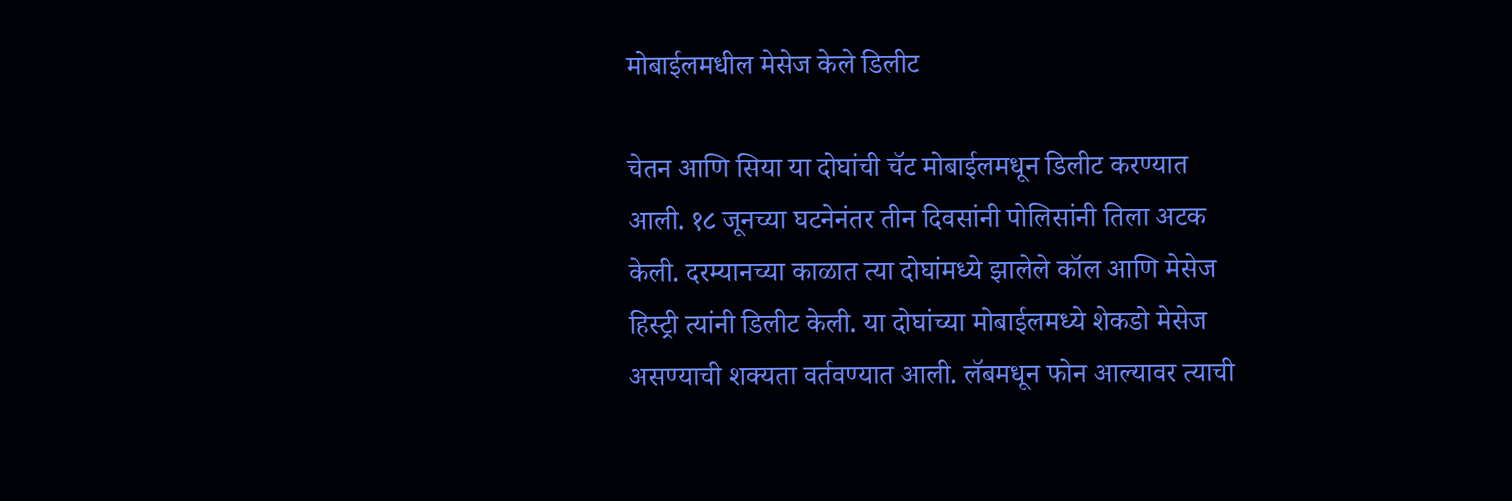मोबाईलमधील मेसेज केले डिलीट

चेतन आणि सिया या दोघांची चॅट मोबाईलमधून डिलीट करण्यात आली. १८ जूनच्या घटनेनंतर तीन दिवसांनी पोलिसांनी तिला अटक केली. दरम्यानच्या काळात त्या दोघांमध्ये झालेले कॉल आणि मेसेज हिस्ट्री त्यांनी डिलीट केली. या दोघांच्या मोबाईलमध्ये शेकडो मेसेज असण्याची शक्यता वर्तवण्यात आली. लॅबमधून फोन आल्यावर त्याची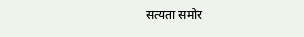सत्यता समोर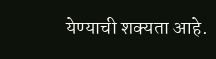येण्याची शक्यता आहे.